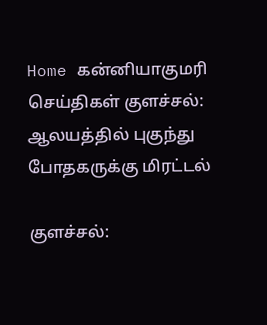Home கன்னியாகுமரி செய்திகள் குளச்சல்: ஆலயத்தில் புகுந்து போதகருக்கு மிரட்டல்

குளச்சல்: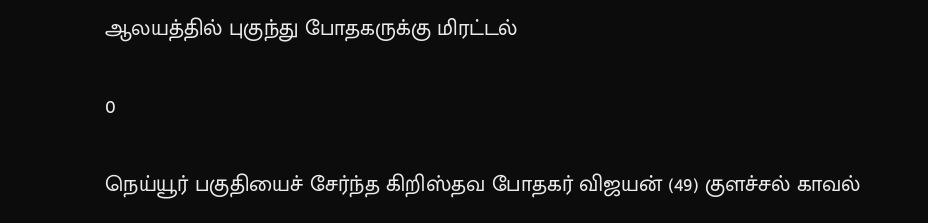ஆலயத்தில் புகுந்து போதகருக்கு மிரட்டல்

0

நெய்யூர் பகுதியைச் சேர்ந்த கிறிஸ்தவ போதகர் விஜயன் (49) குளச்சல் காவல்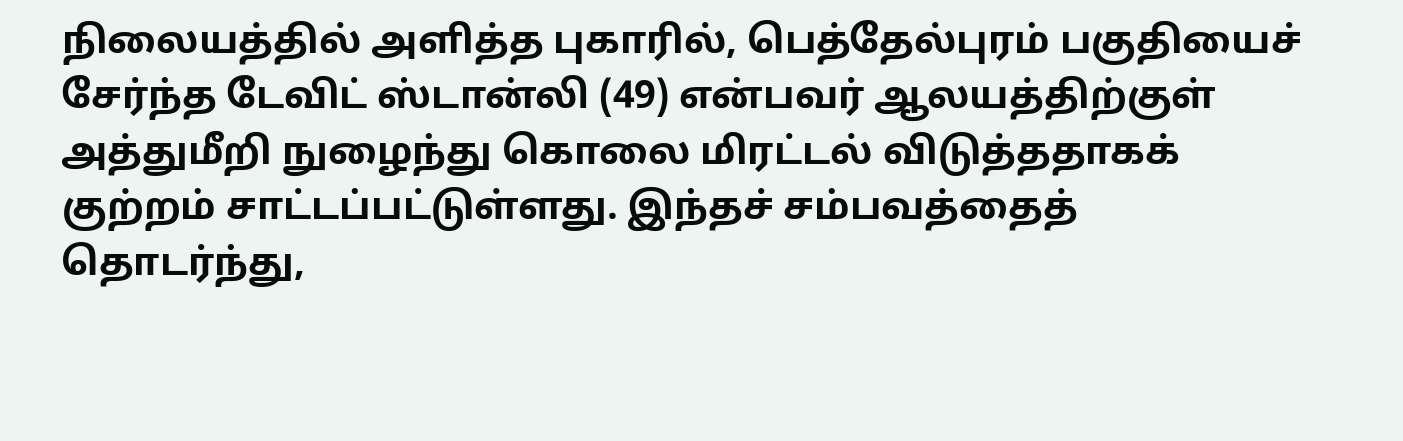நிலையத்தில் அளித்த புகாரில், பெத்தேல்புரம் பகுதியைச் சேர்ந்த டேவிட் ஸ்டான்லி (49) என்பவர் ஆலயத்திற்குள் அத்துமீறி நுழைந்து கொலை மிரட்டல் விடுத்ததாகக் குற்றம் சாட்டப்பட்டுள்ளது. இந்தச் சம்பவத்தைத் தொடர்ந்து,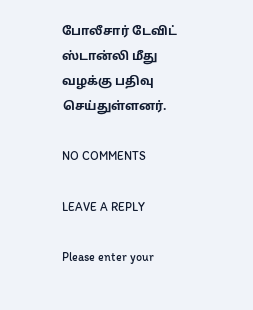போலீசார் டேவிட் ஸ்டான்லி மீது வழக்கு பதிவு செய்துள்ளனர்.

NO COMMENTS

LEAVE A REPLY

Please enter your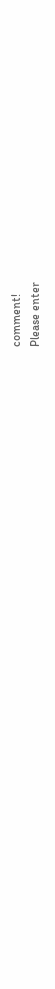comment!
Please enter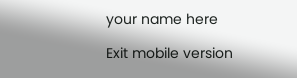your name here

Exit mobile version